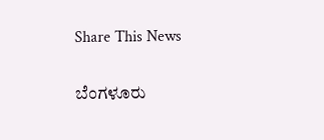Share This News

ಬೆಂಗಳೂರು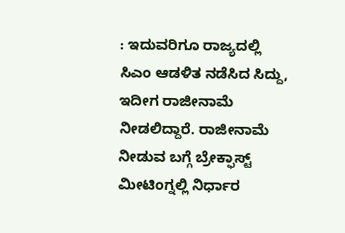: ಇದುವರಿಗೂ ರಾಜ್ಯದಲ್ಲಿ ಸಿಎಂ ಆಡಳಿತ ನಡೆಸಿದ ಸಿದ್ದು, ಇದೀಗ ರಾಜೀನಾಮೆ ನೀಡಲಿದ್ದಾರೆ. ರಾಜೀನಾಮೆ ನೀಡುವ ಬಗ್ಗೆ ಬ್ರೇಕ್ಫಾಸ್ಟ್ ಮೀಟಿಂಗ್ನಲ್ಲಿ ನಿರ್ಧಾರ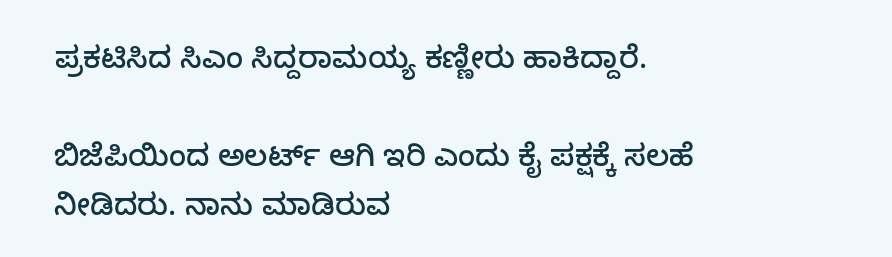ಪ್ರಕಟಿಸಿದ ಸಿಎಂ ಸಿದ್ದರಾಮಯ್ಯ ಕಣ್ಣೀರು ಹಾಕಿದ್ದಾರೆ.

ಬಿಜೆಪಿಯಿಂದ ಅಲರ್ಟ್ ಆಗಿ ಇರಿ ಎಂದು ಕೈ ಪಕ್ಷಕ್ಕೆ ಸಲಹೆ ನೀಡಿದರು. ನಾನು ಮಾಡಿರುವ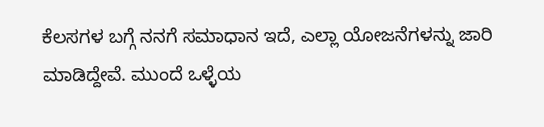ಕೆಲಸಗಳ ಬಗ್ಗೆ ನನಗೆ ಸಮಾಧಾನ ಇದೆ, ಎಲ್ಲಾ ಯೋಜನೆಗಳನ್ನು ಜಾರಿ ಮಾಡಿದ್ದೇವೆ. ಮುಂದೆ ಒಳ್ಳೆಯ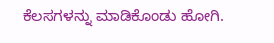ಕೆಲಸಗಳನ್ನು ಮಾಡಿಕೊಂಡು ಹೋಗಿ.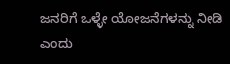ಜನರಿಗೆ ಒಳ್ಳೇ ಯೋಜನೆಗಳನ್ನು ನೀಡಿ ಎಂದು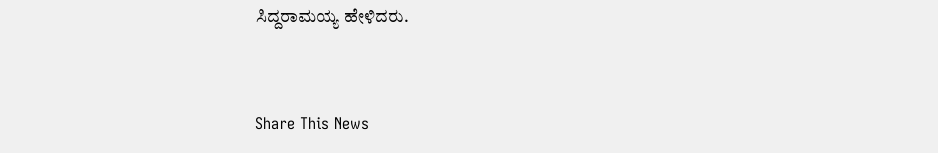ಸಿದ್ದರಾಮಯ್ಯ ಹೇಳಿದರು.


Share This News